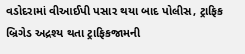વડોદરામાં વીઆઈપી પસાર થયા બાદ પોલીસ, ટ્રાફિક બ્રિગેડ અદ્રશ્ય થતા ટ્રાફિકજામની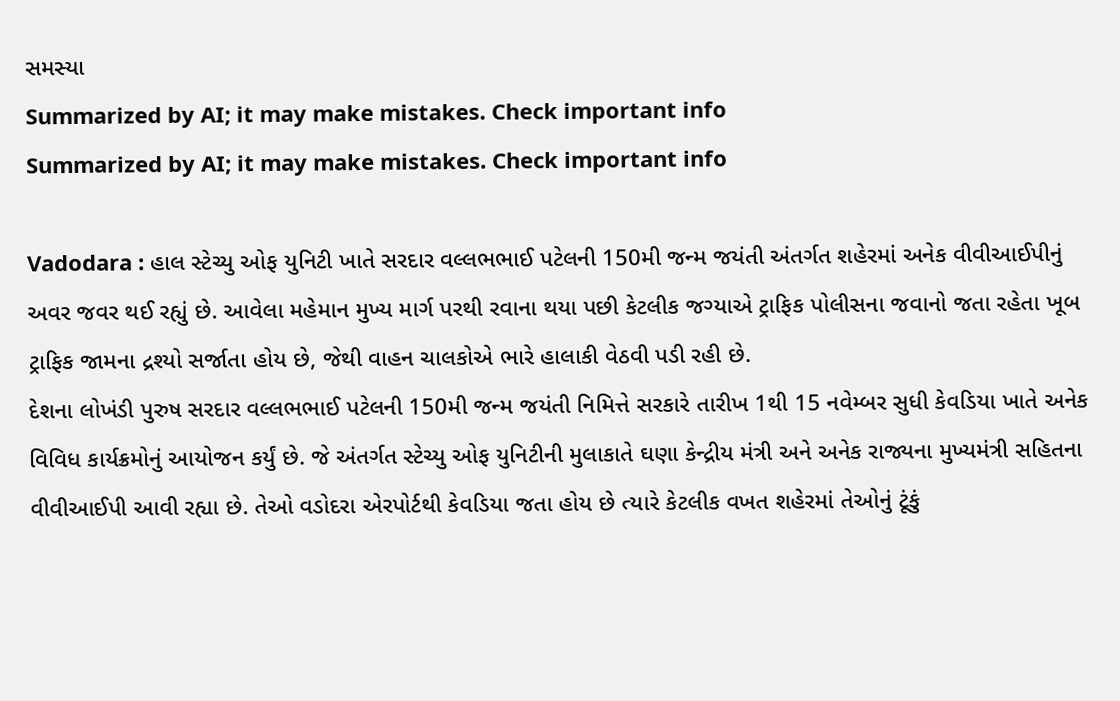સમસ્યા
Summarized by AI; it may make mistakes. Check important info
Summarized by AI; it may make mistakes. Check important info

Vadodara : હાલ સ્ટેચ્યુ ઓફ યુનિટી ખાતે સરદાર વલ્લભભાઈ પટેલની 150મી જન્મ જયંતી અંતર્ગત શહેરમાં અનેક વીવીઆઈપીનું અવર જવર થઈ રહ્યું છે. આવેલા મહેમાન મુખ્ય માર્ગ પરથી રવાના થયા પછી કેટલીક જગ્યાએ ટ્રાફિક પોલીસના જવાનો જતા રહેતા ખૂબ ટ્રાફિક જામના દ્રશ્યો સર્જાતા હોય છે, જેથી વાહન ચાલકોએ ભારે હાલાકી વેઠવી પડી રહી છે.
દેશના લોખંડી પુરુષ સરદાર વલ્લભભાઈ પટેલની 150મી જન્મ જયંતી નિમિત્તે સરકારે તારીખ 1થી 15 નવેમ્બર સુધી કેવડિયા ખાતે અનેક વિવિધ કાર્યક્રમોનું આયોજન કર્યું છે. જે અંતર્ગત સ્ટેચ્યુ ઓફ યુનિટીની મુલાકાતે ઘણા કેન્દ્રીય મંત્રી અને અનેક રાજ્યના મુખ્યમંત્રી સહિતના વીવીઆઈપી આવી રહ્યા છે. તેઓ વડોદરા એરપોર્ટથી કેવડિયા જતા હોય છે ત્યારે કેટલીક વખત શહેરમાં તેઓનું ટૂંકું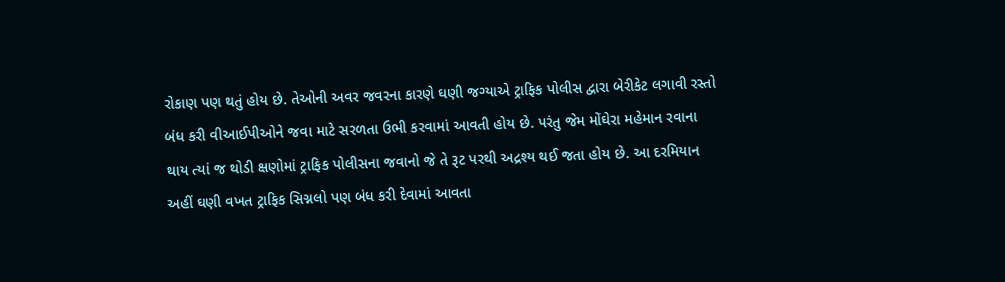રોકાણ પણ થતું હોય છે. તેઓની અવર જવરના કારણે ઘણી જગ્યાએ ટ્રાફિક પોલીસ દ્વારા બેરીકેટ લગાવી રસ્તો બંધ કરી વીઆઈપીઓને જવા માટે સરળતા ઉભી કરવામાં આવતી હોય છે. પરંતુ જેમ મોંઘેરા મહેમાન રવાના થાય ત્યાં જ થોડી ક્ષણોમાં ટ્રાફિક પોલીસના જવાનો જે તે રૂટ પરથી અદ્રશ્ય થઈ જતા હોય છે. આ દરમિયાન અહીં ઘણી વખત ટ્રાફિક સિગ્નલો પણ બંધ કરી દેવામાં આવતા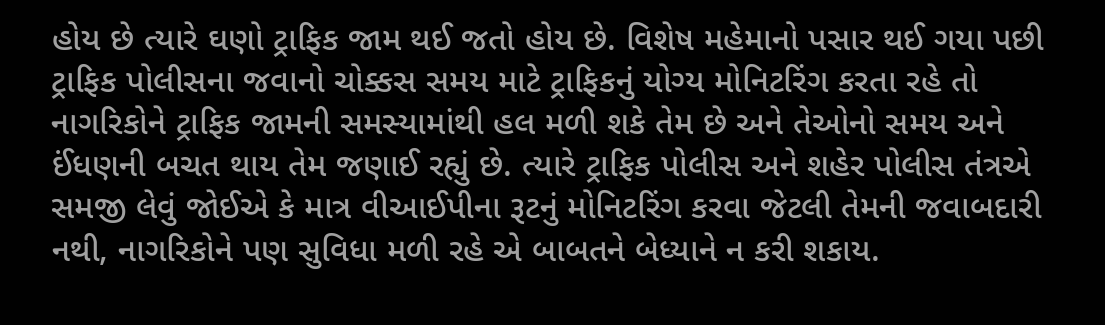હોય છે ત્યારે ઘણો ટ્રાફિક જામ થઈ જતો હોય છે. વિશેષ મહેમાનો પસાર થઈ ગયા પછી ટ્રાફિક પોલીસના જવાનો ચોક્કસ સમય માટે ટ્રાફિકનું યોગ્ય મોનિટરિંગ કરતા રહે તો નાગરિકોને ટ્રાફિક જામની સમસ્યામાંથી હલ મળી શકે તેમ છે અને તેઓનો સમય અને ઈંધણની બચત થાય તેમ જણાઈ રહ્યું છે. ત્યારે ટ્રાફિક પોલીસ અને શહેર પોલીસ તંત્રએ સમજી લેવું જોઈએ કે માત્ર વીઆઈપીના રૂટનું મોનિટરિંગ કરવા જેટલી તેમની જવાબદારી નથી, નાગરિકોને પણ સુવિધા મળી રહે એ બાબતને બેધ્યાને ન કરી શકાય.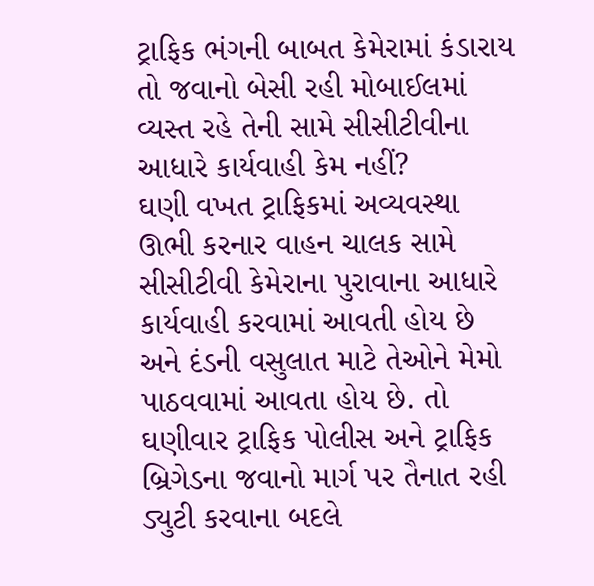ટ્રાફિક ભંગની બાબત કેમેરામાં કંડારાય તો જવાનો બેસી રહી મોબાઈલમાં વ્યસ્ત રહે તેની સામે સીસીટીવીના આધારે કાર્યવાહી કેમ નહીં?
ઘણી વખત ટ્રાફિકમાં અવ્યવસ્થા ઊભી કરનાર વાહન ચાલક સામે સીસીટીવી કેમેરાના પુરાવાના આધારે કાર્યવાહી કરવામાં આવતી હોય છે અને દંડની વસુલાત માટે તેઓને મેમો પાઠવવામાં આવતા હોય છે. તો ઘણીવાર ટ્રાફિક પોલીસ અને ટ્રાફિક બ્રિગેડના જવાનો માર્ગ પર તૈનાત રહી ડ્યુટી કરવાના બદલે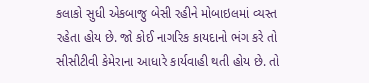કલાકો સુધી એકબાજુ બેસી રહીને મોબાઇલમાં વ્યસ્ત રહેતા હોય છે. જો કોઈ નાગરિક કાયદાનો ભંગ કરે તો સીસીટીવી કેમેરાના આધારે કાર્યવાહી થતી હોય છે. તો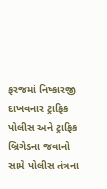ફરજમાં નિષ્કારજી દાખવનાર ટ્રાફિક પોલીસ અને ટ્રાફિક બ્રિગેડના જવાનો સામે પોલીસ તંત્રના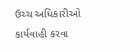ઉચ્ચ અધિકારીઓ કાર્યવાહી કરવા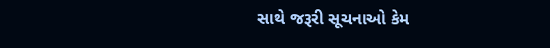સાથે જરૂરી સૂચનાઓ કેમ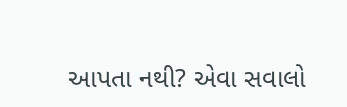આપતા નથી? એવા સવાલો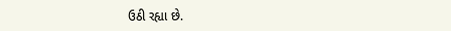ઉઠી રહ્યા છે.